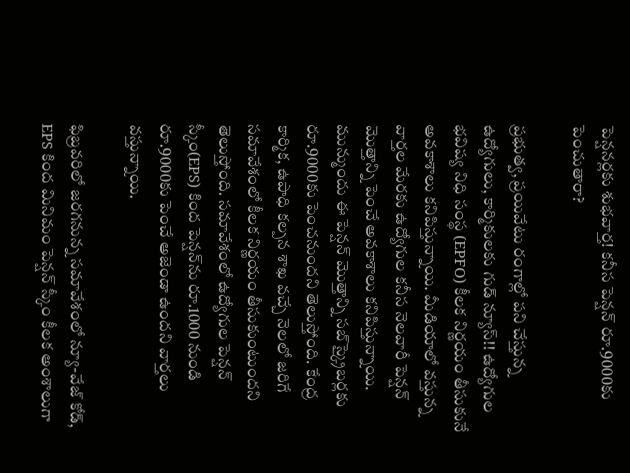పెన్షనర్లకు శుభవార్త! కనీస పెన్షన్ రూ.9000కు పెంచుతారా?

ప్రభుత్వ, ప్రయివేటు రంగాల్లో పని చేస్తున్న ఉద్యోగులు, కార్మికులకు గుడ్ న్యూస్!! ఉద్యోగుల భవిష్య నిధి సంస్థ (EPFO) కీలక నిర్ణయం తీసుకునే అవకాశాలు కనిపిస్తున్నాయి. మీడియాలో వస్తున్న వార్తల మేరకు ఉద్యోగుల కనీస నెలవారీ పెన్షన్ మొత్తాన్ని పెంచే అవకాశాలు కనిపిస్తున్నాయి. మున్ముందు ఈ పెన్షన్ మొత్తాన్ని సబ్‌స్క్రైబర్లకు రూ.9000కు పెంచనుందని తెలుస్తోంది. కేంద్ర కార్మిక, ఉపాధి కల్పన శాఖ వచ్చే నెలలో జరిగే సమావేశంలో కీలక నిర్ణయం తీసుకుంటుందని తెలుస్తోంది. సమావేశంలో ఉద్యోగుల పెన్షన్ స్కీం(EPS) కింద పెన్షన్‌ను రూ.1000 నుండి రూ.9000కు పెంచే అజెండా ఉందని వార్తలు వస్తున్నాయి.

ఫిబ్రవరిలో జరగనున్న సమావేశంలో న్యూ-వేజ్ కోడ్, EPS కింద మినిమం పెన్షన్ స్కీం కీలక అంశాలుగా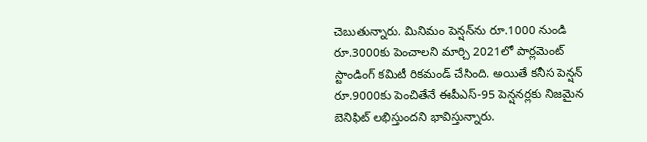చెబుతున్నారు. మినిమం పెన్షన్‌ను రూ.1000 నుండి రూ.3000కు పెంచాలని మార్చి 2021లో పార్లమెంట్ స్టాండింగ్ కమిటీ రికమండ్ చేసింది. అయితే కనీస పెన్షన్ రూ.9000కు పెంచితేనే ఈపీఎస్-95 పెన్షనర్లకు నిజమైన బెనిఫిట్ లభిస్తుందని భావిస్తున్నారు.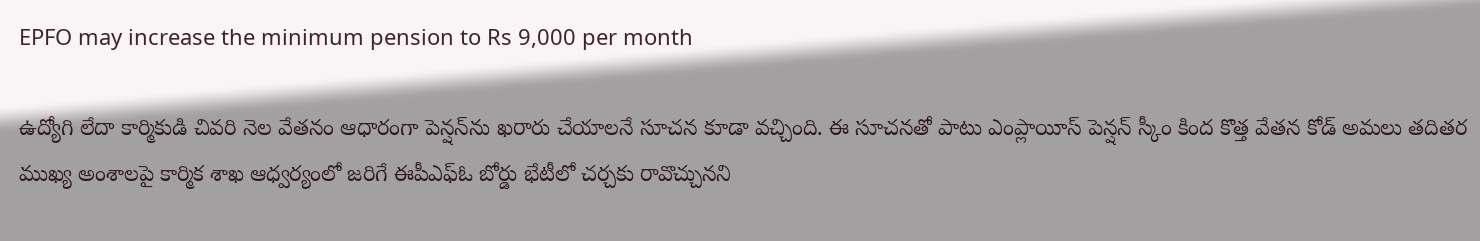EPFO may increase the minimum pension to Rs 9,000 per month

ఉద్యోగి లేదా కార్మికుడి చివరి నెల వేతనం ఆధారంగా పెన్షన్‌ను ఖరారు చేయాలనే సూచన కూడా వచ్చింది. ఈ సూచనతో పాటు ఎంప్లాయీస్ పెన్షన్ స్కీం కింద కొత్త వేతన కోడ్ అమలు తదితర ముఖ్య అంశాలపై కార్మిక శాఖ ఆధ్వర్యంలో జరిగే ఈపీఎఫ్ఓ బోర్డు భేటీలో చర్చకు రావొచ్చునని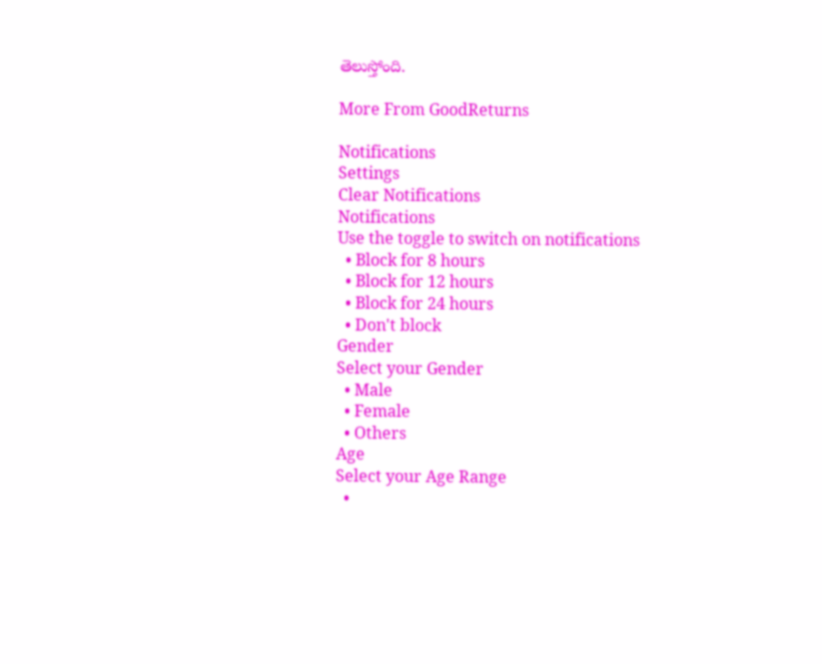తెలుస్తోంది.

More From GoodReturns

Notifications
Settings
Clear Notifications
Notifications
Use the toggle to switch on notifications
  • Block for 8 hours
  • Block for 12 hours
  • Block for 24 hours
  • Don't block
Gender
Select your Gender
  • Male
  • Female
  • Others
Age
Select your Age Range
  •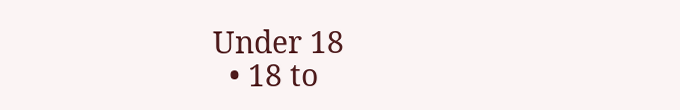Under 18
  • 18 to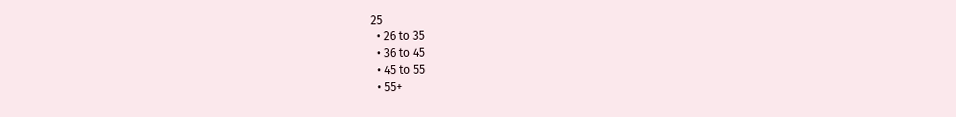25
  • 26 to 35
  • 36 to 45
  • 45 to 55
  • 55+